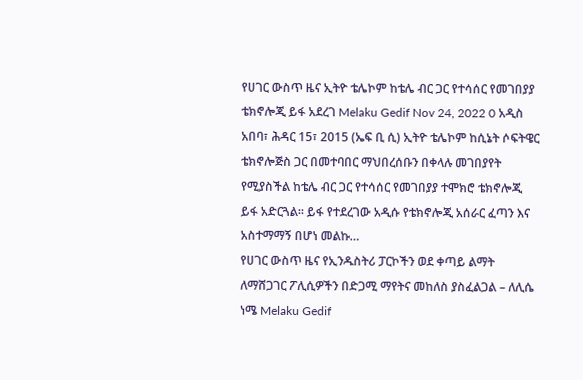የሀገር ውስጥ ዜና ኢትዮ ቴሌኮም ከቴሌ ብር ጋር የተሳሰር የመገበያያ ቴክኖሎጂ ይፋ አደረገ Melaku Gedif Nov 24, 2022 0 አዲስ አበባ፣ ሕዳር 15፣ 2015 (ኤፍ ቢ ሲ) ኢትዮ ቴሌኮም ከሲኔት ሶፍትዌር ቴክኖሎጅስ ጋር በመተባበር ማህበረሰቡን በቀላሉ መገበያየት የሚያስችል ከቴሌ ብር ጋር የተሳሰር የመገበያያ ተሞክሮ ቴክኖሎጂ ይፋ አድርጓል፡፡ ይፋ የተደረገው አዲሱ የቴክኖሎጂ አሰራር ፈጣን እና አስተማማኝ በሆነ መልኩ…
የሀገር ውስጥ ዜና የኢንዱስትሪ ፓርኮችን ወደ ቀጣይ ልማት ለማሸጋገር ፖሊሲዎችን በድጋሚ ማየትና መከለስ ያስፈልጋል – ለሊሴ ነሜ Melaku Gedif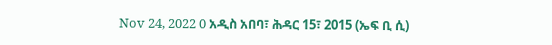Nov 24, 2022 0 አዲስ አበባ፣ ሕዳር 15፣ 2015 (ኤፍ ቢ ሲ)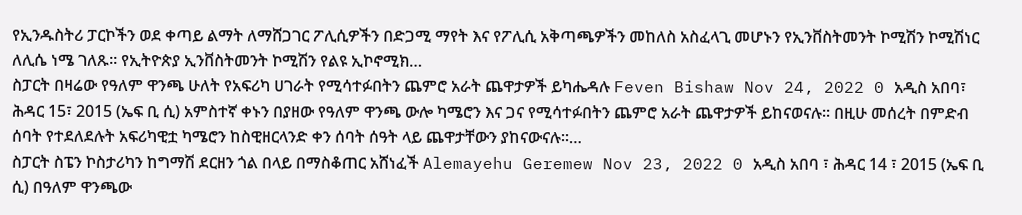የኢንዱስትሪ ፓርኮችን ወደ ቀጣይ ልማት ለማሸጋገር ፖሊሲዎችን በድጋሚ ማየት እና የፖሊሲ አቅጣጫዎችን መከለስ አስፈላጊ መሆኑን የኢንቨስትመንት ኮሚሽን ኮሚሽነር ለሊሴ ነሜ ገለጹ፡፡ የኢትዮጵያ ኢንቨስትመንት ኮሚሽን የልዩ ኢኮኖሚክ…
ስፓርት በዛሬው የዓለም ዋንጫ ሁለት የአፍሪካ ሀገራት የሚሳተፉበትን ጨምሮ አራት ጨዋታዎች ይካሔዳሉ Feven Bishaw Nov 24, 2022 0 አዲስ አበባ፣ ሕዳር 15፣ 2015 (ኤፍ ቢ ሲ) አምስተኛ ቀኑን በያዘው የዓለም ዋንጫ ውሎ ካሜሮን እና ጋና የሚሳተፉበትን ጨምሮ አራት ጨዋታዎች ይከናወናሉ፡፡ በዚሁ መሰረት በምድብ ሰባት የተደለደሉት አፍሪካዊቷ ካሜሮን ከስዊዘርላንድ ቀን ሰባት ሰዓት ላይ ጨዋታቸውን ያከናውናሉ፡፡…
ስፓርት ስፔን ኮስታሪካን ከግማሽ ደርዘን ጎል በላይ በማስቆጠር አሸነፈች Alemayehu Geremew Nov 23, 2022 0 አዲስ አበባ ፣ ሕዳር 14 ፣ 2015 (ኤፍ ቢ ሲ) በዓለም ዋንጫው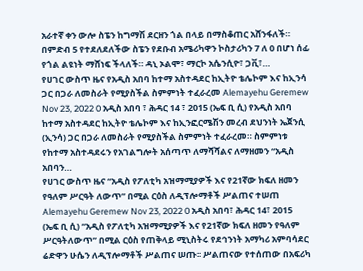አራተኛ ቀን ውሎ ስፔን ከግማሽ ደርዘን ጎል በላይ በማስቆጠር አሸንፋለች። በምድብ 5 የተደለደለችው ስፔን የደቡብ አሜሪካዋን ኮስታሪካን 7 ለ 0 በሆነ ሰፊ የጎል ልዩነት ማሸነፍ ችላለች። ዳኒ ኦልሞ፣ ማርኮ አሴንሲዮ፣ ጋቪ፣…
የሀገር ውስጥ ዜና የአዲስ አበባ ከተማ አስተዳደር ከኢትዮ ቴሌኮም እና ከኢንሳ ጋር በጋራ ለመስራት የሚያስችል ስምምነት ተፈራረመ Alemayehu Geremew Nov 23, 2022 0 አዲስ አበባ ፣ ሕዳር 14 ፣ 2015 (ኤፍ ቢ ሲ) የአዲስ አበባ ከተማ አስተዳደር ከኢትዮ ቴሌኮም እና ከኢንፎርሜሽን መረብ ደህንነት ኤጀንሲ (ኢንሳ) ጋር በጋራ ለመስራት የሚያስችል ስምምነት ተፈራረመ። ስምምነቱ የከተማ አስተዳደሩን የአገልግሎት አሰጣጥ ለማሻሻልና ለማዘመን “አዲስ አበባን…
የሀገር ውስጥ ዜና “አዲስ የፖለቲካ አዝማሚያዎች እና የ21ኛው ክፍለ ዘመን የዓለም ሥርዓት ለውጥ” በሚል ርዕስ ለዲፕሎማቶች ሥልጠና ተሠጠ Alemayehu Geremew Nov 23, 2022 0 አዲስ አበባ፣ ሕዳር 14፣ 2015 (ኤፍ ቢ ሲ) “አዲስ የፖለቲካ አዝማሚያዎች እና የ21ኛው ክፍለ ዘመን የዓለም ሥርዓትለውጥ” በሚል ርዕስ የጠቅላይ ሚኒስትሩ የደኅንነት አማካሪ አምባሳደር ሬድዋን ሁሴን ለዲፕሎማቶች ሥልጠና ሠጡ፡፡ ሥልጠናው የተሰጠው በአፍሪካ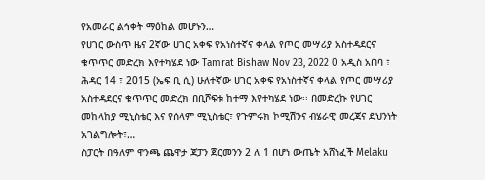የአመራር ልኅቀት ማዕከል መሆኑን…
የሀገር ውስጥ ዜና 2ኛው ሀገር አቀፍ የአነስተኛና ቀላል የጦር መሣሪያ አስተዳደርና ቁጥጥር መድረክ እየተካሄደ ነው Tamrat Bishaw Nov 23, 2022 0 አዲስ አበባ ፣ ሕዳር 14 ፣ 2015 (ኤፍ ቢ ሲ) ሁለተኛው ሀገር አቀፍ የአነስተኛና ቀላል የጦር መሣሪያ አስተዳደርና ቁጥጥር መድረክ በቢሾፍቱ ከተማ እየተካሄደ ነው፡፡ በመድረኩ የሀገር መከላከያ ሚኒስቴር እና የሰላም ሚኒስቴር፣ የጉምሩክ ኮሚሽንና ብሄራዊ መረጃና ደህንነት አገልግሎት፣…
ስፓርት በዓለም ዋንጫ ጨዋታ ጃፓን ጀርመንን 2 ለ 1 በሆነ ውጤት አሸነፈች Melaku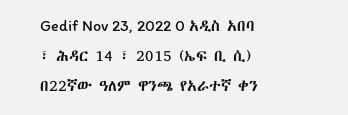Gedif Nov 23, 2022 0 አዲስ አበባ ፣ ሕዳር 14 ፣ 2015 (ኤፍ ቢ ሲ) በ22ኛው ዓለም ዋንጫ የአራተኛ ቀን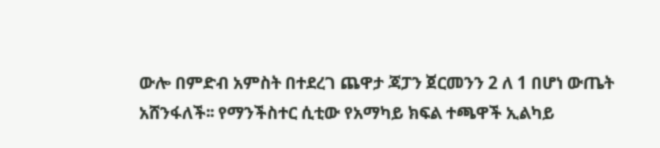ውሎ በምድብ አምስት በተደረገ ጨዋታ ጃፓን ጀርመንን 2 ለ 1 በሆነ ውጤት አሸንፋለች፡፡ የማንችስተር ሲቲው የአማካይ ክፍል ተጫዋች ኢልካይ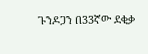ጉንዶጋን በ33ኛው ደቂቃ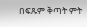በፍጹም ቅጣት ምት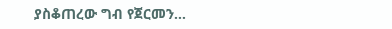ያስቆጠረው ግብ የጀርመን…